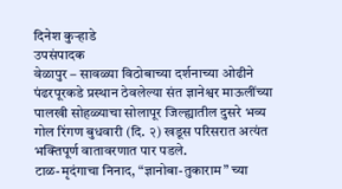दिनेश कुऱ्हाडे
उपसंपादक
वेळापुर – सावळ्या विठोबाच्या दर्शनाच्या ओढीने पंढरपूरकडे प्रस्थान ठेवलेल्या संत ज्ञानेश्वर माऊलींच्या पालखी सोहळ्याचा सोलापूर जिल्ह्यातील दुसरे भव्य गोल रिंगण बुधवारी (दि. २) खडूस परिसरात अत्यंत भक्तिपूर्ण वातावरणात पार पडले.
टाळ-मृदंगाचा निनाद, “ज्ञानोबा-तुकाराम” च्या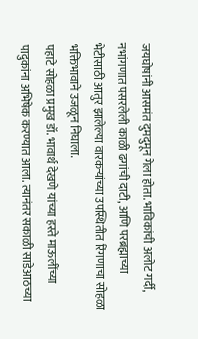जयघोषांनी आसमंत दुमदुमून गेला होता. भाविकांची अलोट गर्दी, नभांगणात पसरलेली काळी ढगांची दाटी, आणि परब्रह्माच्या भेटीसाठी आतुर झालेल्या वारकऱ्यांच्या उपस्थितीत रिंगणाचा सोहळा भक्तिभावाने उजळून निघाला.
पहाटे सोहळा प्रमुख डॉ. भावार्थ देखणे यांच्या हस्ते माऊलींच्या पादुकांना अभिषेक करण्यात आला. त्यानंतर सकाळी साडेआठच्या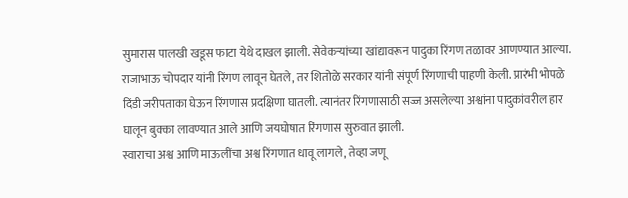सुमारास पालखी खडूस फाटा येथे दाखल झाली. सेवेकऱ्यांच्या खांद्यावरून पादुका रिंगण तळावर आणण्यात आल्या.
राजाभाऊ चोपदार यांनी रिंगण लावून घेतले, तर शितोळे सरकार यांनी संपूर्ण रिंगणाची पाहणी केली. प्रारंभी भोपळे दिंडी जरीपताका घेऊन रिंगणास प्रदक्षिणा घातली. त्यानंतर रिंगणासाठी सज्ज असलेल्या अश्वांना पादुकांवरील हार घालून बुक्का लावण्यात आले आणि जयघोषात रिंगणास सुरुवात झाली.
स्वाराचा अश्व आणि माऊलींचा अश्व रिंगणात धावू लागले, तेव्हा जणू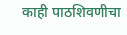काही पाठशिवणीचा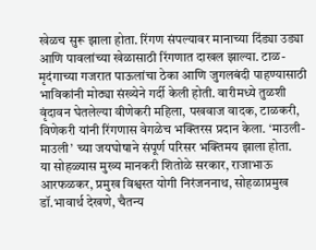खेळच सुरू झाला होता. रिंगण संपल्यावर मानाच्या दिंड्या उड्या आणि पावलांच्या खेळासाठी रिंगणात दाखल झाल्या. टाळ-मृदंगाच्या गजरात पाऊलांचा ठेका आणि जुगलबंदी पाहण्यासाठी भाविकांनी मोठ्या संख्येने गर्दी केली होती. वारीमध्ये तुळशी वृंदावन घेतलेल्या वीणेकरी महिला, पखवाज वादक, टाळकरी, विणेकरी यांनी रिंगणास वेगळेच भक्तिरस प्रदान केला. ‘माउली-माउली’ च्या जयघोषाने संपूर्ण परिसर भक्तिमय झाला होता.
या सोहळ्यास मुख्य मानकरी शितोळे सरकार, राजाभाऊ आरफळकर, प्रमुख विश्वस्त योगी निरंजननाथ, सोहळाप्रमुख डॉ.भावार्थ देखणे, चैतन्य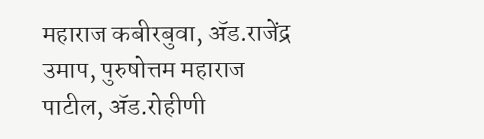महाराज कबीरबुवा, ॲड.राजेंद्र उमाप, पुरुषोत्तम महाराज पाटील, ॲड.रोहीणी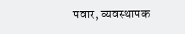पवार, व्यवस्थापक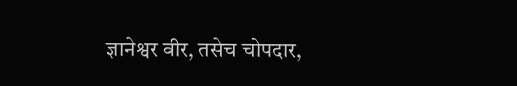ज्ञानेश्वर वीर, तसेच चोपदार,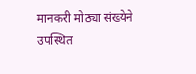मानकरी मोठ्या संख्येने उपस्थित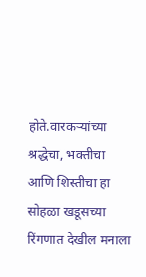होते.वारकऱ्यांच्या श्रद्धेचा, भक्तीचा आणि शिस्तीचा हा सोहळा खडूसच्या रिंगणात देखील मनाला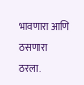भावणारा आणि ठसणारा ठरला.